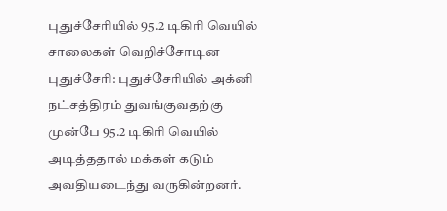புதுச்சேரியில் 95.2 டிகிரி வெயில் சாலைகள் வெறிச்சோடின
புதுச்சேரி: புதுச்சேரியில் அக்னி நட்சத்திரம் துவங்குவதற்கு முன்பே 95.2 டிகிரி வெயில் அடித்ததால் மக்கள் கடும் அவதியடைந்து வருகின்றனர்.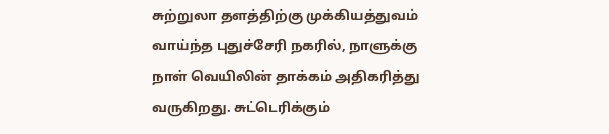சுற்றுலா தளத்திற்கு முக்கியத்துவம் வாய்ந்த புதுச்சேரி நகரில், நாளுக்கு நாள் வெயிலின் தாக்கம் அதிகரித்து வருகிறது. சுட்டெரிக்கும்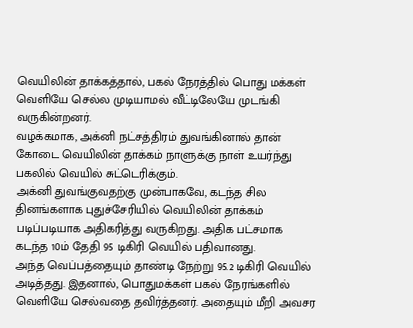வெயிலின் தாக்கத்தால், பகல் நேரத்தில் பொது மக்கள் வெளியே செல்ல முடியாமல் வீட்டிலேயே முடங்கி வருகின்றனர்.
வழக்கமாக, அக்னி நட்சத்திரம் துவங்கினால் தான் கோடை வெயிலின் தாக்கம் நாளுக்கு நாள் உயர்ந்து பகலில் வெயில் சுட்டெரிக்கும்.
அக்னி துவங்குவதற்கு முன்பாகவே, கடந்த சில தினங்களாக புதுச்சேரியில் வெயிலின் தாக்கம் படிப்படியாக அதிகரித்து வருகிறது. அதிக பட்சமாக கடந்த 10ம் தேதி 95 டிகிரி வெயில் பதிவானது.
அந்த வெப்பத்தையும் தாண்டி நேற்று 95.2 டிகிரி வெயில் அடித்தது. இதனால், பொதுமக்கள் பகல் நேரங்களில் வெளியே செல்வதை தவிர்த்தனர். அதையும் மீறி அவசர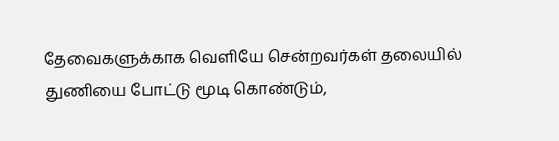தேவைகளுக்காக வெளியே சென்றவர்கள் தலையில் துணியை போட்டு மூடி கொண்டும்,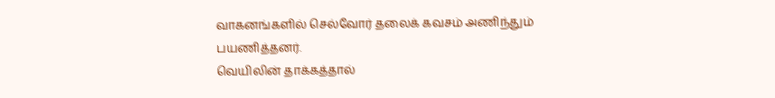வாகனங்களில் செல்வோர் தலைக் கவசம் அணிந்தும் பயணித்தனர்.
வெயிலின் தாக்கத்தால்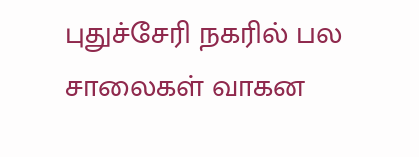புதுச்சேரி நகரில் பல சாலைகள் வாகன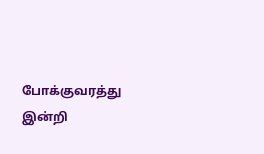போக்குவரத்து இன்றி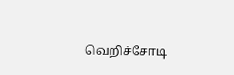வெறிச்சோடி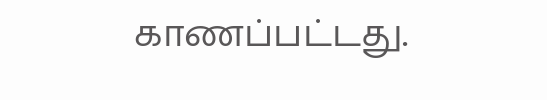காணப்பட்டது.